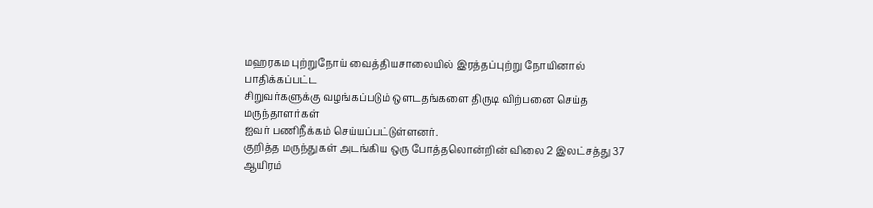மஹரகம புற்றுநோய் வைத்தியசாலையில் இரத்தப்புற்று நோயினால் பாதிக்கப்பட்ட
சிறுவர்களுக்கு வழங்கப்படும் ஒளடதங்களை திருடி விற்பனை செய்த மருந்தாளர்கள்
ஐவர் பணிநீக்கம் செய்யப்பட்டுள்ளனர்.
குறித்த மருந்துகள் அடங்கிய ஒரு போத்தலொன்றின் விலை 2 இலட்சத்து 37 ஆயிரம்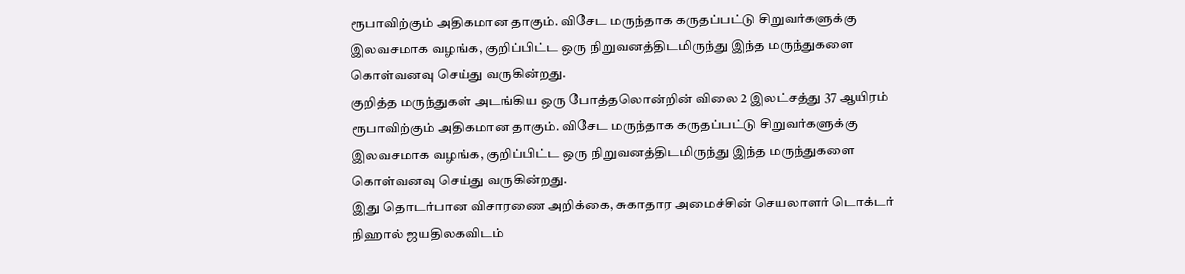ரூபாவிற்கும் அதிகமான தாகும். விசேட மருந்தாக கருதப்பட்டு சிறுவர்களுக்கு இலவசமாக வழங்க, குறிப்பிட்ட ஒரு நிறுவனத்திடமிருந்து இந்த மருந்துகளை கொள்வனவு செய்து வருகின்றது.
குறித்த மருந்துகள் அடங்கிய ஒரு போத்தலொன்றின் விலை 2 இலட்சத்து 37 ஆயிரம் ரூபாவிற்கும் அதிகமான தாகும். விசேட மருந்தாக கருதப்பட்டு சிறுவர்களுக்கு இலவசமாக வழங்க, குறிப்பிட்ட ஒரு நிறுவனத்திடமிருந்து இந்த மருந்துகளை கொள்வனவு செய்து வருகின்றது.
இது தொடர்பான விசாரணை அறிக்கை, சுகாதார அமைச்சின் செயலாளர் டொக்டர் நிஹால் ஜயதிலகவிடம்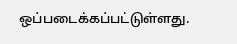ஒப்படைக்கப்பட்டுள்ளது.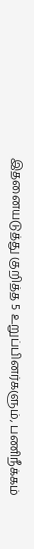இதனையடுத்து குறித்த 5 உறுப்பினர்களும், பணிநீக்கம்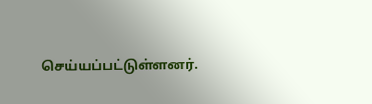செய்யப்பட்டுள்ளனர்.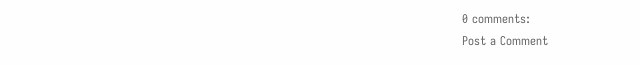0 comments:
Post a Comment